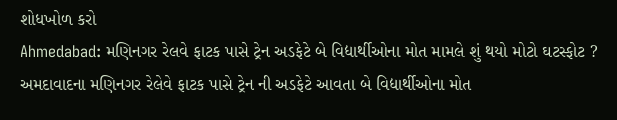શોધખોળ કરો
Ahmedabad: મણિનગર રેલવે ફાટક પાસે ટ્રેન અડફેટે બે વિદ્યાર્થીઓના મોત મામલે શું થયો મોટો ઘટસ્ફોટ ?
અમદાવાદના મણિનગર રેલેવે ફાટક પાસે ટ્રેન ની અડફેટે આવતા બે વિદ્યાર્થીઓના મોત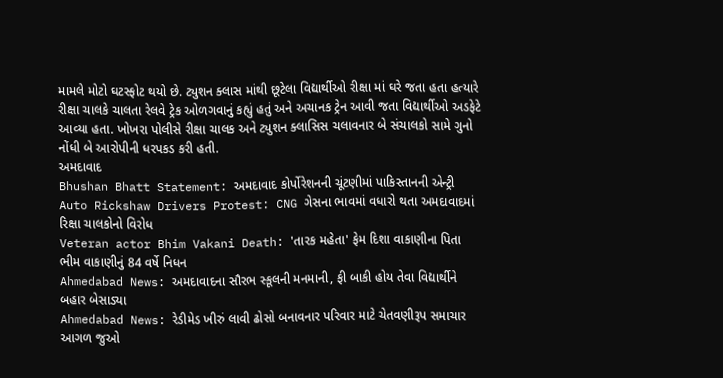મામલે મોટો ઘટસ્ફોટ થયો છે. ટ્યુશન ક્લાસ માંથી છૂટેલા વિદ્યાર્થીઓ રીક્ષા માં ઘરે જતા હતા હત્યારે રીક્ષા ચાલકે ચાલતા રેલવે ટ્રેક ઓળગવાનું કહ્યું હતું અને અચાનક ટ્રેન આવી જતા વિદ્યાર્થીઓ અડફેટે આવ્યા હતા. ખોખરા પોલીસે રીક્ષા ચાલક અને ટ્યુશન ક્લાસિસ ચલાવનાર બે સંચાલકો સામે ગુનો નોંધી બે આરોપીની ધરપકડ કરી હતી.
અમદાવાદ
Bhushan Bhatt Statement: અમદાવાદ કોર્પોરેશનની ચૂંટણીમાં પાકિસ્તાનની એન્ટ્રી
Auto Rickshaw Drivers Protest: CNG ગેસના ભાવમાં વધારો થતા અમદાવાદમાં રિક્ષા ચાલકોનો વિરોધ
Veteran actor Bhim Vakani Death: 'તારક મહેતા' ફેમ દિશા વાકાણીના પિતા ભીમ વાકાણીનું 84 વર્ષે નિધન
Ahmedabad News: અમદાવાદના સૌરભ સ્કૂલની મનમાની, ફી બાકી હોય તેવા વિદ્યાર્થીને બહાર બેસાડ્યા
Ahmedabad News: રેડીમેડ ખીરું લાવી ઢોસો બનાવનાર પરિવાર માટે ચેતવણીરૂપ સમાચાર
આગળ જુઓ